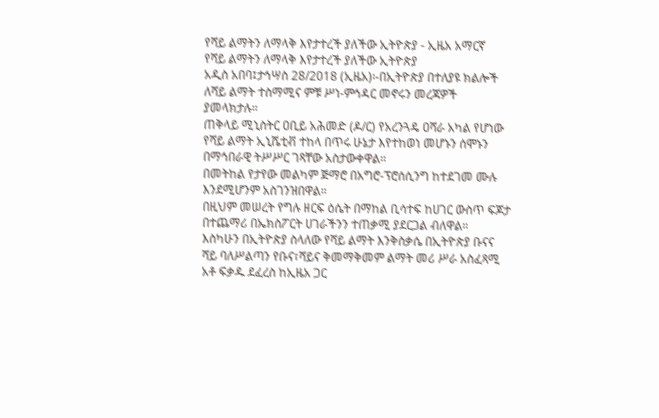የሻይ ልማትን ለማላቅ እየታተረች ያለችው ኢትዮጵያ - ኢዜአ አማርኛ
የሻይ ልማትን ለማላቅ እየታተረች ያለችው ኢትዮጵያ
አዲስ አበባ፤ታኅሣስ 28/2018 (ኢዜአ)፡-በኢትዮጵያ በተለያዩ ክልሎች ለሻይ ልማት ተስማሚና ምቹ ሥነ-ምኅዳር መኖሩን መረጃዎች ያመላክታሉ።
ጠቅላይ ሚኒስትር ዐቢይ አሕመድ (ዶ/ር) የአረንጓዴ ዐሻራ አካል የሆነው የሻይ ልማት ኢኒሼቲቭ ተከላ በጥሩ ሁኔታ እየተከወነ መሆኑን ሰሞኑን በማኅበራዊ ትሥሥር ገጻቸው አስታውቀዋል።
በመትከል የታየው መልካም ጅማሮ በአግሮ-ፕሮሰሲንግ ከተደገመ ሙሉ እንደሚሆንም አስገንዝበዋል።
በዚህም መሠረት የግሉ ዘርፍ ዕሴት በማከል ቢሳተፍ ከሀገር ውስጥ ፍጆታ በተጨማሪ በኤክስፖርት ሀገራችንን ተጠቃሚ ያደርጋል ብለዋል።
እስካሁን በኢትዮጵያ ስላለው የሻይ ልማት እንቅስቃሴ በኢትዮጵያ ቡናና ሻይ ባለሥልጣን የቡና፣ሻይና ቅመማቅመም ልማት መሪ ሥራ አስፈጻሚ አቶ ፍቃዱ ደፈረስ ከኢዜአ ጋር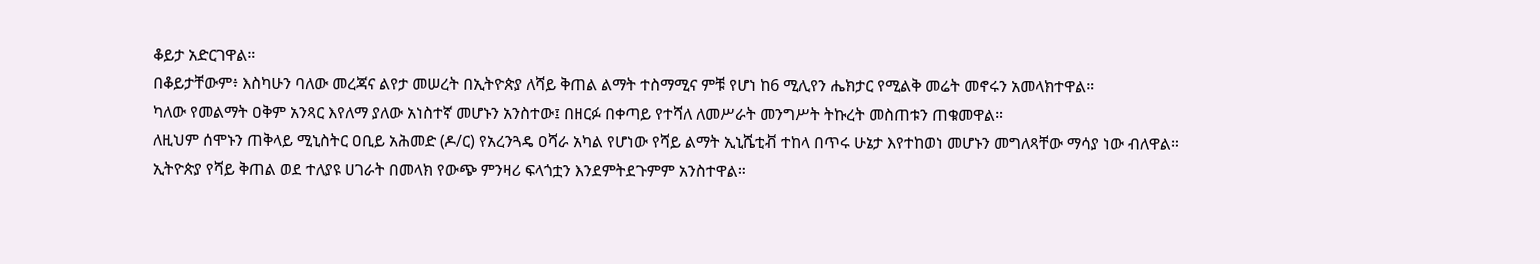ቆይታ አድርገዋል።
በቆይታቸውም፥ እስካሁን ባለው መረጃና ልየታ መሠረት በኢትዮጵያ ለሻይ ቅጠል ልማት ተስማሚና ምቹ የሆነ ከ6 ሚሊየን ሔክታር የሚልቅ መሬት መኖሩን አመላክተዋል።
ካለው የመልማት ዐቅም አንጻር እየለማ ያለው አነስተኛ መሆኑን አንስተው፤ በዘርፉ በቀጣይ የተሻለ ለመሥራት መንግሥት ትኩረት መስጠቱን ጠቁመዋል።
ለዚህም ሰሞኑን ጠቅላይ ሚኒስትር ዐቢይ አሕመድ (ዶ/ር) የአረንጓዴ ዐሻራ አካል የሆነው የሻይ ልማት ኢኒሼቲቭ ተከላ በጥሩ ሁኔታ እየተከወነ መሆኑን መግለጻቸው ማሳያ ነው ብለዋል።
ኢትዮጵያ የሻይ ቅጠል ወደ ተለያዩ ሀገራት በመላክ የውጭ ምንዛሪ ፍላጎቷን እንደምትደጉምም አንስተዋል።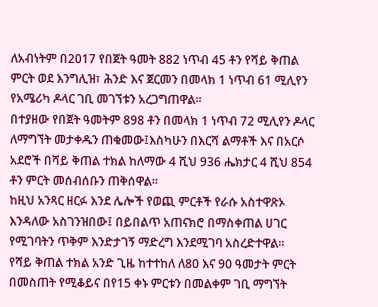ለአብነትም በ2017 የበጀት ዓመት 882 ነጥብ 45 ቶን የሻይ ቅጠል ምርት ወደ እንግሊዝ፣ ሕንድ እና ጀርመን በመላክ 1 ነጥብ 61 ሚሊየን የአሜሪካ ዶላር ገቢ መገኘቱን አረጋግጠዋል።
በተያዘው የበጀት ዓመትም 898 ቶን በመላክ 1 ነጥብ 72 ሚሊየን ዶላር ለማግኘት መታቀዱን ጠቁመው፤እስካሁን በእርሻ ልማቶች እና በአርሶ አደሮች በሻይ ቅጠል ተክል ከለማው 4 ሺህ 936 ሔክታር 4 ሺህ 854 ቶን ምርት መሰብሰቡን ጠቅሰዋል።
ከዚህ አንጻር ዘርፉ እንደ ሌሎች የወጪ ምርቶች የራሱ አስተዋጽኦ እንዳለው አስገንዝበው፤ በይበልጥ አጠናክሮ በማስቀጠል ሀገር የሚገባትን ጥቅም እንድታገኝ ማድረግ እንደሚገባ አስረድተዋል።
የሻይ ቅጠል ተክል አንድ ጊዜ ከተተከለ ለ80 እና 90 ዓመታት ምርት በመስጠት የሚቆይና በየ15 ቀኑ ምርቱን በመልቀም ገቢ ማግኘት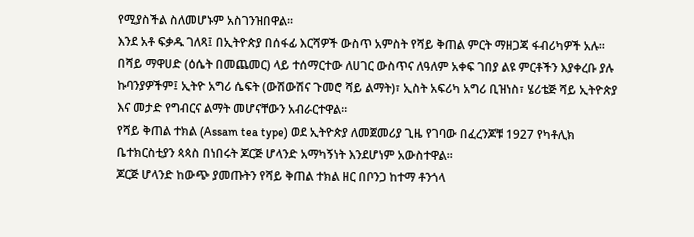የሚያስችል ስለመሆኑም አስገንዝበዋል።
እንደ አቶ ፍቃዱ ገለጻ፤ በኢትዮጵያ በሰፋፊ እርሻዎች ውስጥ አምስት የሻይ ቅጠል ምርት ማዘጋጃ ፋብሪካዎች አሉ።
በሻይ ማዋሀድ (ዕሴት በመጨመር) ላይ ተሰማርተው ለሀገር ውስጥና ለዓለም አቀፍ ገበያ ልዩ ምርቶችን እያቀረቡ ያሉ ኩባንያዎችም፤ ኢትዮ አግሪ ሴፍት (ውሽውሽና ጉመሮ ሻይ ልማት)፣ ኢስት አፍሪካ አግሪ ቢዝነስ፣ ሄሪቴጅ ሻይ ኢትዮጵያ እና መታድ የግብርና ልማት መሆናቸውን አብራርተዋል።
የሻይ ቅጠል ተክል (Assam tea type) ወደ ኢትዮጵያ ለመጀመሪያ ጊዜ የገባው በፈረንጆቹ 1927 የካቶሊክ ቤተክርስቲያን ጳጳስ በነበሩት ጆርጅ ሆላንድ አማካኝነት እንደሆነም አውስተዋል።
ጆርጅ ሆላንድ ከውጭ ያመጡትን የሻይ ቅጠል ተክል ዘር በቦንጋ ከተማ ቶንጎላ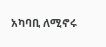አካባቢ ለሚኖሩ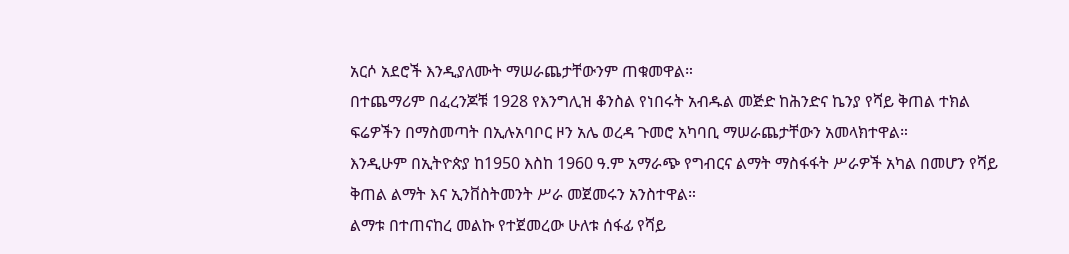አርሶ አደሮች እንዲያለሙት ማሠራጨታቸውንም ጠቁመዋል።
በተጨማሪም በፈረንጆቹ 1928 የእንግሊዝ ቆንስል የነበሩት አብዱል መጅድ ከሕንድና ኬንያ የሻይ ቅጠል ተክል ፍሬዎችን በማስመጣት በኢሉአባቦር ዞን አሌ ወረዳ ጉመሮ አካባቢ ማሠራጨታቸውን አመላክተዋል።
እንዲሁም በኢትዮጵያ ከ1950 እስከ 1960 ዓ.ም አማራጭ የግብርና ልማት ማስፋፋት ሥራዎች አካል በመሆን የሻይ ቅጠል ልማት እና ኢንቨስትመንት ሥራ መጀመሩን አንስተዋል።
ልማቱ በተጠናከረ መልኩ የተጀመረው ሁለቱ ሰፋፊ የሻይ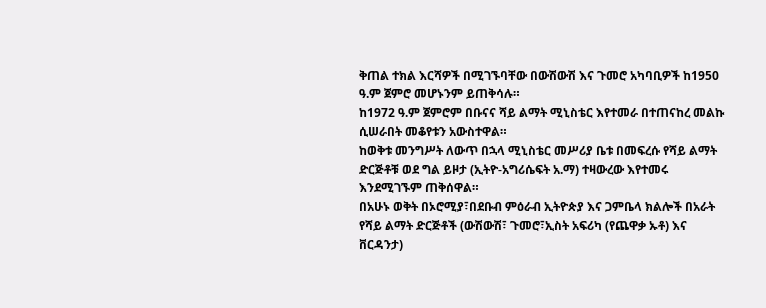ቅጠል ተክል እርሻዎች በሚገኙባቸው በውሽውሽ እና ጉመሮ አካባቢዎች ከ1950 ዓ.ም ጀምሮ መሆኑንም ይጠቅሳሉ።
ከ1972 ዓ.ም ጀምሮም በቡናና ሻይ ልማት ሚኒስቴር እየተመራ በተጠናከረ መልኩ ሲሠራበት መቆየቱን አውስተዋል።
ከወቅቱ መንግሥት ለውጥ በኋላ ሚኒስቴር መሥሪያ ቤቱ በመፍረሱ የሻይ ልማት ድርጅቶቹ ወደ ግል ይዞታ (ኢትዮ-አግሪሴፍት አ.ማ) ተዛውረው እየተመሩ እንደሚገኙም ጠቅሰዋል።
በአሁኑ ወቅት በኦሮሚያ፣በደቡብ ምዕራብ ኢትዮጵያ እና ጋምቤላ ክልሎች በአራት የሻይ ልማት ድርጅቶች (ውሽውሽ፣ ጉመሮ፣ኢስት አፍሪካ (የጨዋቃ ኡቶ) እና ቨርዳንታ)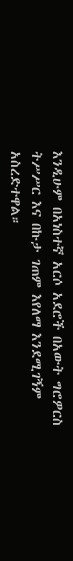እንዲሁም በአነስተኛ አርሶ አደሮች በአውት ግሮዎርስ ትሥሥር እና በኩታ ገጠም እየለማ እንደሚገኝም አስረድተዋል።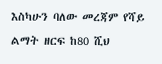እስካሁን ባለው መረጃም የሻይ ልማት ዘርፍ ከ80 ሺህ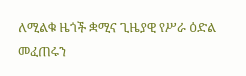ለሚልቁ ዜጎች ቋሚና ጊዜያዊ የሥራ ዕድል መፈጠሩን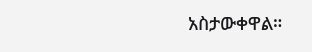አስታውቀዋል።